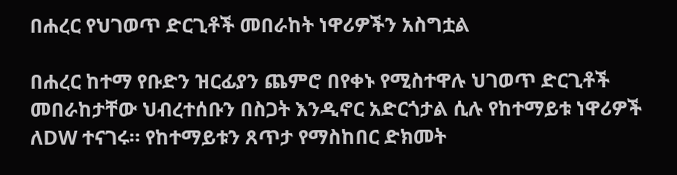በሐረር የህገወጥ ድርጊቶች መበራከት ነዋሪዎችን አስግቷል

በሐረር ከተማ የቡድን ዝርፊያን ጨምሮ በየቀኑ የሚስተዋሉ ህገወጥ ድርጊቶች መበራከታቸው ህብረተሰቡን በስጋት እንዲኖር አድርጎታል ሲሉ የከተማይቱ ነዋሪዎች ለDW ተናገሩ። የከተማይቱን ጸጥታ የማስከበር ድክመት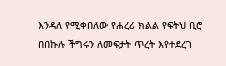እንዳለ የሚቀበለው የሐረሪ ክልል የፍትህ ቢሮ በበኩሉ ችግሩን ለመፍታት ጥረት እየተደረገ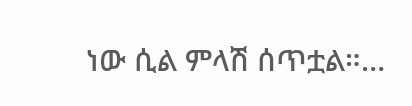ነው ሲል ምላሽ ሰጥቷል።…